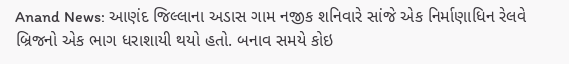Anand News: આણંદ જિલ્લાના અડાસ ગામ નજીક શનિવારે સાંજે એક નિર્માણાધિન રેલવે બ્રિજનો એક ભાગ ધરાશાયી થયો હતો. બનાવ સમયે કોઇ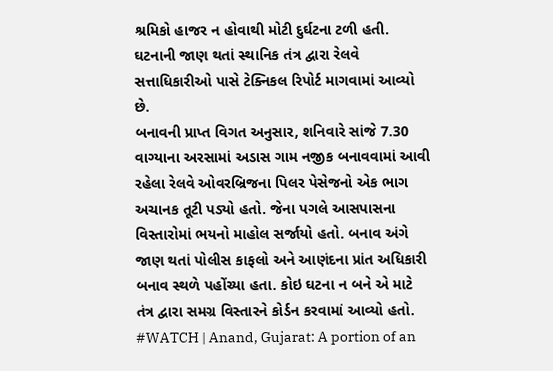શ્રમિકો હાજર ન હોવાથી મોટી દુર્ઘટના ટળી હતી. ઘટનાની જાણ થતાં સ્થાનિક તંત્ર દ્વારા રેલવે સત્તાધિકારીઓ પાસે ટેક્નિકલ રિપોર્ટ માગવામાં આવ્યો છે.
બનાવની પ્રાપ્ત વિગત અનુસાર, શનિવારે સાંજે 7.30 વાગ્યાના અરસામાં અડાસ ગામ નજીક બનાવવામાં આવી રહેલા રેલવે ઓવરબ્રિજના પિલર પેસેજનો એક ભાગ અચાનક તૂટી પડ્યો હતો. જેના પગલે આસપાસના વિસ્તારોમાં ભયનો માહોલ સર્જાયો હતો. બનાવ અંગે જાણ થતાં પોલીસ કાફલો અને આણંદના પ્રાંત અધિકારી બનાવ સ્થળે પહોંચ્યા હતા. કોઇ ઘટના ન બને એ માટે તંત્ર દ્વારા સમગ્ર વિસ્તારને કોર્ડન કરવામાં આવ્યો હતો.
#WATCH | Anand, Gujarat: A portion of an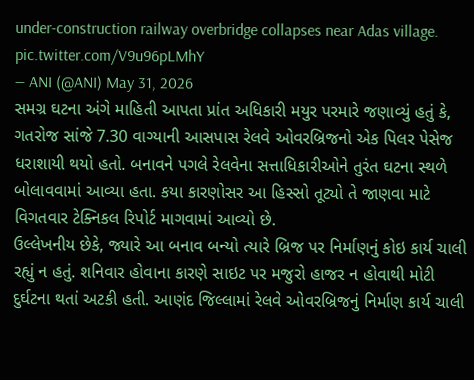under-construction railway overbridge collapses near Adas village. pic.twitter.com/V9u96pLMhY
— ANI (@ANI) May 31, 2026
સમગ્ર ઘટના અંગે માહિતી આપતા પ્રાંત અધિકારી મયુર પરમારે જણાવ્યું હતું કે, ગતરોજ સાંજે 7.30 વાગ્યાની આસપાસ રેલવે ઓવરબ્રિજનો એક પિલર પેસેજ ધરાશાયી થયો હતો. બનાવને પગલે રેલવેના સત્તાધિકારીઓને તુરંત ઘટના સ્થળે બોલાવવામાં આવ્યા હતા. કયા કારણોસર આ હિસ્સો તૂટ્યો તે જાણવા માટે વિગતવાર ટેક્નિકલ રિપોર્ટ માગવામાં આવ્યો છે.
ઉલ્લેખનીય છેકે, જ્યારે આ બનાવ બન્યો ત્યારે બ્રિજ પર નિર્માણનું કોઇ કાર્ય ચાલી રહ્યું ન હતું. શનિવાર હોવાના કારણે સાઇટ પર મજુરો હાજર ન હોવાથી મોટી દુર્ઘટના થતાં અટકી હતી. આણંદ જિલ્લામાં રેલવે ઓવરબ્રિજનું નિર્માણ કાર્ય ચાલી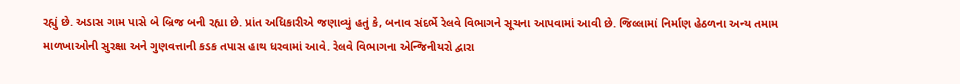રહ્યું છે. અડાસ ગામ પાસે બે બ્રિજ બની રહ્યા છે. પ્રાંત અધિકારીએ જણાવ્યું હતું કે, બનાવ સંદર્ભે રેલવે વિભાગને સૂચના આપવામાં આવી છે. જિલ્લામાં નિર્માણ હેઠળના અન્ય તમામ માળખાઓની સુરક્ષા અને ગુણવત્તાની કડક તપાસ હાથ ધરવામાં આવે. રેલવે વિભાગના એન્જિનીયરો દ્વારા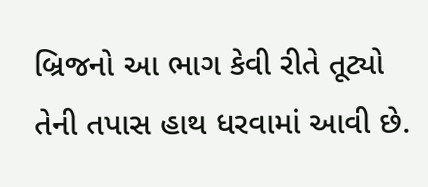બ્રિજનો આ ભાગ કેવી રીતે તૂટ્યો તેની તપાસ હાથ ધરવામાં આવી છે.